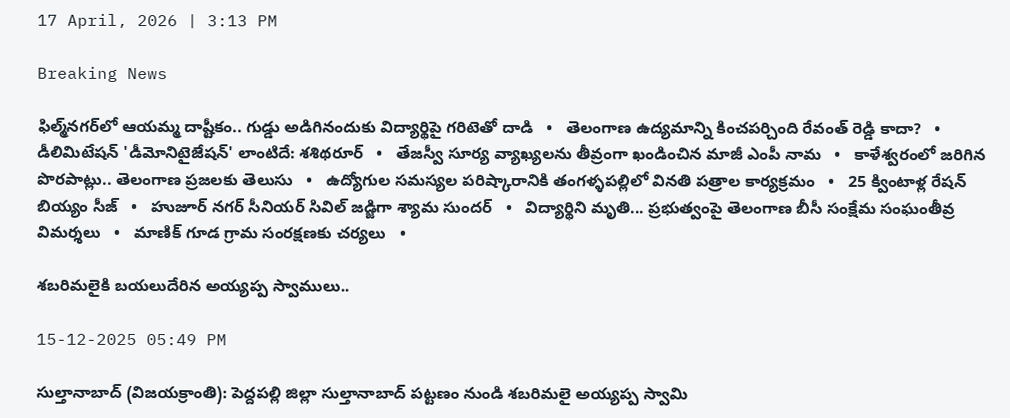17 April, 2026 | 3:13 PM

Breaking News

ఫిల్మ్‌నగర్‌లో ఆయమ్మ దాష్టీకం.. గుడ్డు అడిగినందుకు విద్యార్థిపై గరిటెతో దాడి   •   తెలంగాణ ఉద్యమాన్ని కించపర్చింది రేవంత్ రెడ్డి కాదా?   •   డీలిమిటేషన్ 'డీమోనిటైజేషన్' లాంటిదే: శశిథరూర్   •   తేజస్వీ సూర్య వ్యాఖ్యలను తీవ్రంగా ఖండించిన మాజీ ఎంపీ నామ   •   కాళేశ్వరంలో జరిగిన పొరపాట్లు.. తెలంగాణ ప్రజలకు తెలుసు   •   ఉద్యోగుల సమస్యల పరిష్కారానికి తంగళ్ళపల్లిలో వినతి పత్రాల కార్యక్రమం   •   25 క్వింటాళ్ల రేషన్ బియ్యం సీజ్   •   హుజూర్ నగర్ సీనియర్ సివిల్ జడ్జిగా శ్యామ సుందర్   •   విద్యార్థిని మృతి... ప్రభుత్వంపై తెలంగాణ బీసీ సంక్షేమ సంఘంతీవ్ర విమర్శలు   •   మాణిక్ గూడ గ్రామ సంరక్షణకు చర్యలు   •

శబరిమలైకి బయలుదేరిన అయ్యప్ప స్వాములు..

15-12-2025 05:49 PM

సుల్తానాబాద్ (విజయక్రాంతి): పెద్దపల్లి జిల్లా సుల్తానాబాద్ పట్టణం నుండి శబరిమలై అయ్యప్ప స్వామి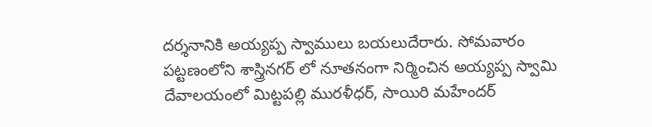దర్శనానికి అయ్యప్ప స్వాములు బయలుదేరారు. సోమవారం పట్టణంలోని శాస్త్రినగర్ లో నూతనంగా నిర్మించిన అయ్యప్ప స్వామి దేవాలయంలో మిట్టపల్లి మురళీధర్, సాయిరి మహేందర్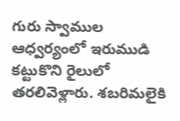గురు స్వాముల ఆధ్వర్యంలో ఇరుముడి కట్టుకొని రైలులో తరలివెళ్లారు. శబరిమలైకి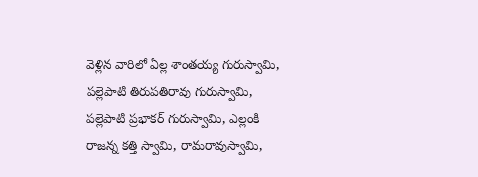వెళ్లిన వారిలో ఏల్ల శాంతయ్య గురుస్వామి, పల్లెపాటి తిరుపతిరావు గురుస్వామి, పల్లెపాటి ప్రభాకర్ గురుస్వామి, ఎల్లంకి రాజన్న కత్తి స్వామి, రామరావుస్వామి,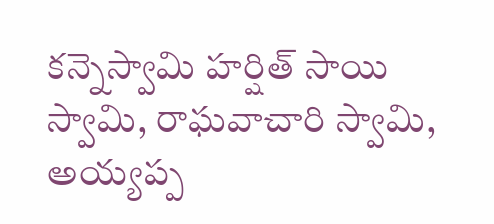కన్నెస్వామి హర్షిత్ సాయి స్వామి, రాఘవాచారి స్వామి, అయ్యప్ప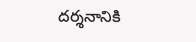దర్శనానికి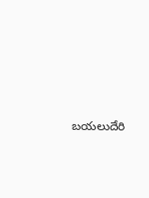బయలుదేరి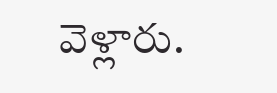వెళ్లారు.